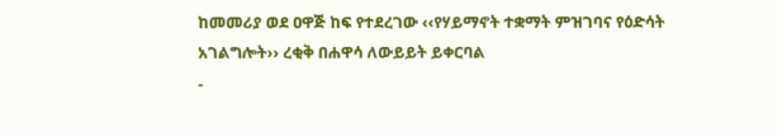ከመመሪያ ወደ ዐዋጅ ከፍ የተደረገው ‹‹የሃይማኖት ተቋማት ምዝገባና የዕድሳት አገልግሎት›› ረቂቅ በሐዋሳ ለውይይት ይቀርባል
-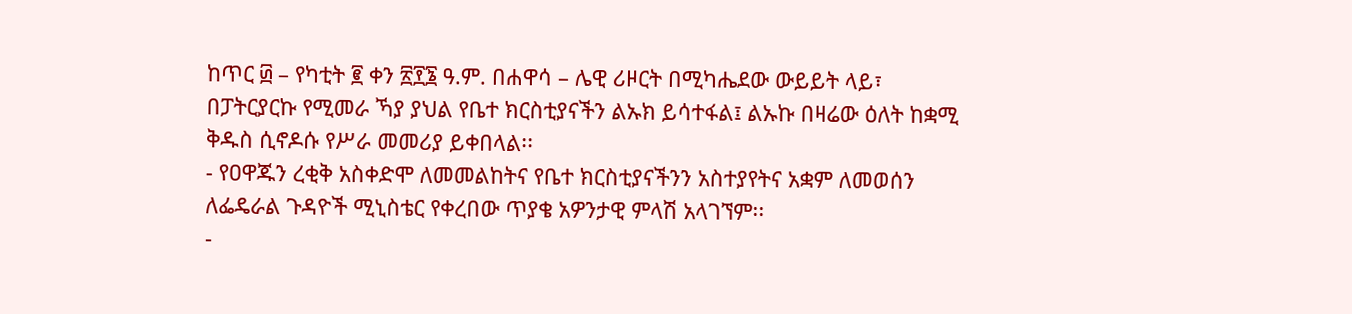ከጥር ፴ – የካቲት ፪ ቀን ፳፻፮ ዓ.ም. በሐዋሳ – ሌዊ ሪዞርት በሚካሔደው ውይይት ላይ፣ በፓትርያርኩ የሚመራ ኻያ ያህል የቤተ ክርስቲያናችን ልኡክ ይሳተፋል፤ ልኡኩ በዛሬው ዕለት ከቋሚ ቅዱስ ሲኖዶሱ የሥራ መመሪያ ይቀበላል፡፡
- የዐዋጁን ረቂቅ አስቀድሞ ለመመልከትና የቤተ ክርስቲያናችንን አስተያየትና አቋም ለመወሰን ለፌዴራል ጉዳዮች ሚኒስቴር የቀረበው ጥያቄ አዎንታዊ ምላሽ አላገኘም፡፡
-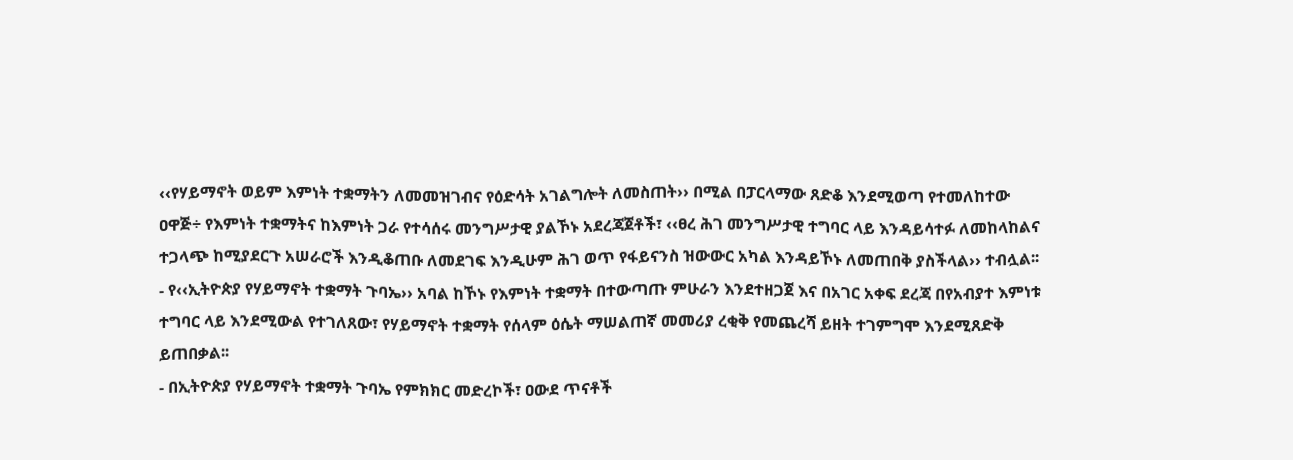‹‹የሃይማኖት ወይም እምነት ተቋማትን ለመመዝገብና የዕድሳት አገልግሎት ለመስጠት›› በሚል በፓርላማው ጸድቆ እንደሚወጣ የተመለከተው ዐዋጅ÷ የእምነት ተቋማትና ከእምነት ጋራ የተሳሰሩ መንግሥታዊ ያልኾኑ አደረጃጀቶች፣ ‹‹ፀረ ሕገ መንግሥታዊ ተግባር ላይ እንዳይሳተፉ ለመከላከልና ተጋላጭ ከሚያደርጉ አሠራሮች እንዲቆጠቡ ለመደገፍ እንዲሁም ሕገ ወጥ የፋይናንስ ዝውውር አካል እንዳይኾኑ ለመጠበቅ ያስችላል›› ተብሏል፡፡
- የ‹‹ኢትዮጵያ የሃይማኖት ተቋማት ጉባኤ›› አባል ከኾኑ የእምነት ተቋማት በተውጣጡ ምሁራን እንደተዘጋጀ እና በአገር አቀፍ ደረጃ በየአብያተ እምነቱ ተግባር ላይ እንደሚውል የተገለጸው፣ የሃይማኖት ተቋማት የሰላም ዕሴት ማሠልጠኛ መመሪያ ረቂቅ የመጨረሻ ይዘት ተገምግሞ እንደሚጸድቅ ይጠበቃል፡፡
- በኢትዮጵያ የሃይማኖት ተቋማት ጉባኤ የምክክር መድረኮች፣ ዐውደ ጥናቶች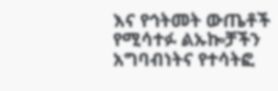እና የኅትመት ውጤቶች የሚሳተፉ ልኡኰቻችን አግባብነትና የተሳትፎ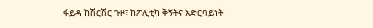ፋይዳ ከሽርሽር ጉዞ፣ ከፖሊቲካ ቅኝትና አድርባይነት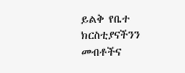ይልቅ የቤተ ክርስቲያናችንን መብቶችና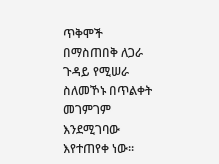ጥቅሞች በማስጠበቅ ለጋራ ጉዳይ የሚሠራ ስለመኾኑ በጥልቀት መገምገም እንደሚገባው እየተጠየቀ ነው፡፡